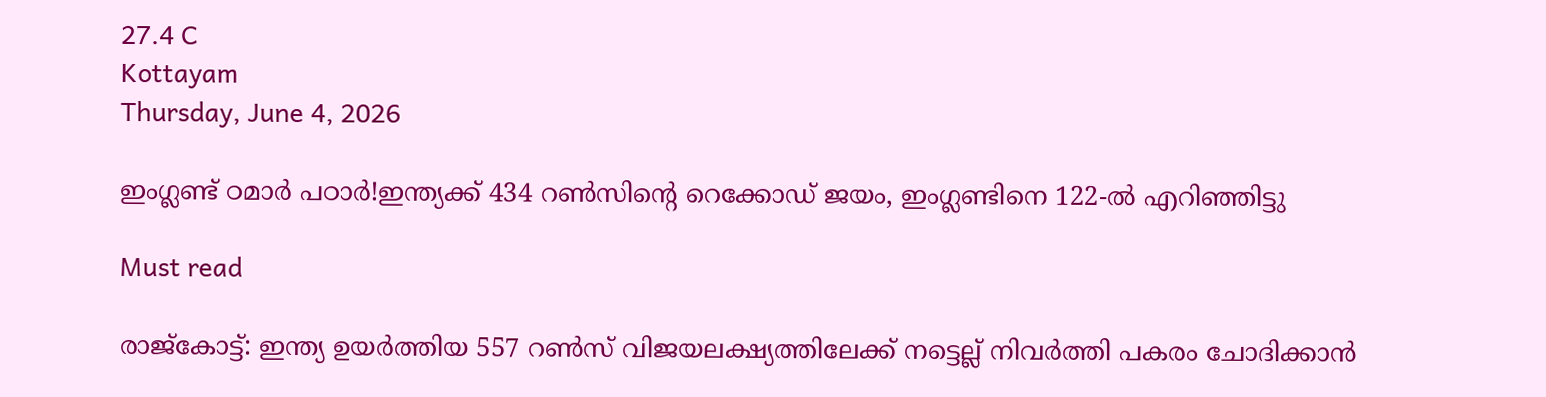27.4 C
Kottayam
Thursday, June 4, 2026

ഇംഗ്ലണ്ട് ഠമാര്‍ പഠാര്‍!ഇന്ത്യക്ക് 434 റൺസിന്റെ റെക്കോഡ്‌ ജയം, ഇംഗ്ലണ്ടിനെ 122-ൽ എറിഞ്ഞിട്ടു

Must read

രാജ്‌കോട്ട്: ഇന്ത്യ ഉയര്‍ത്തിയ 557 റണ്‍സ് വിജയലക്ഷ്യത്തിലേക്ക് നട്ടെല്ല് നിവര്‍ത്തി പകരം ചോദിക്കാന്‍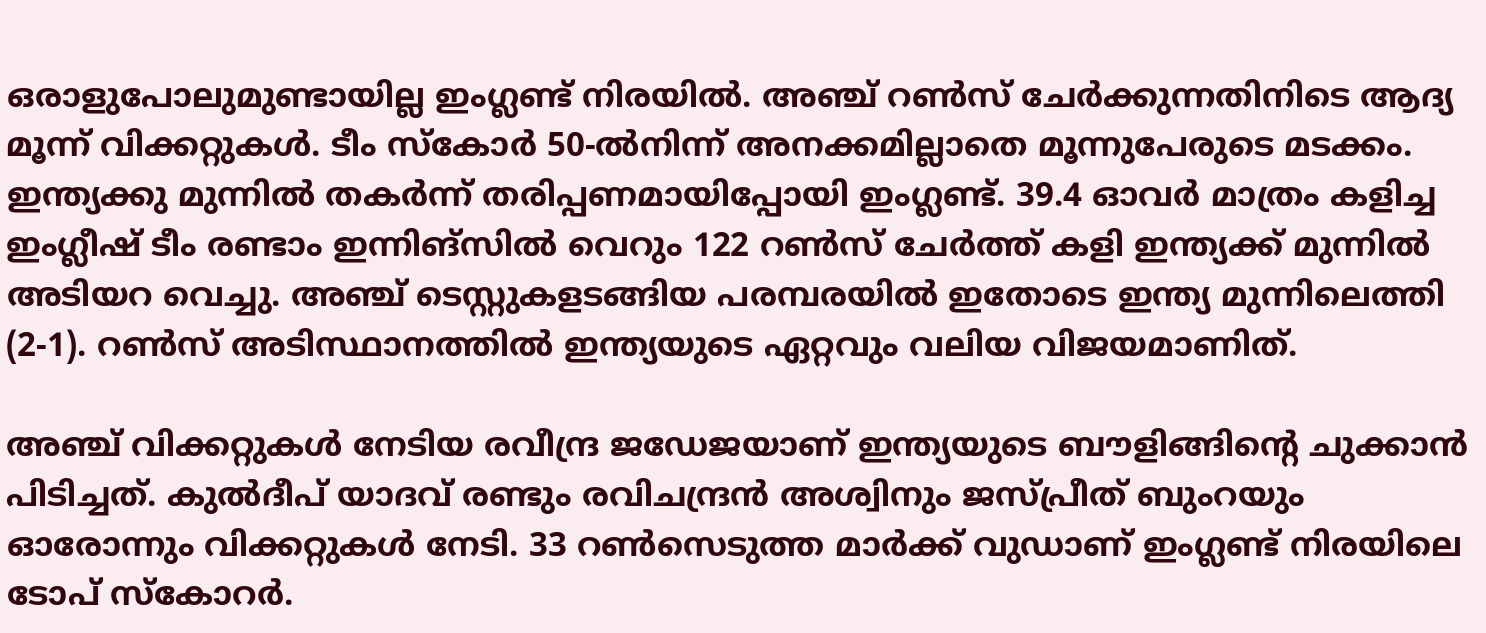ഒരാളുപോലുമുണ്ടായില്ല ഇംഗ്ലണ്ട് നിരയില്‍. അഞ്ച് റണ്‍സ് ചേര്‍ക്കുന്നതിനിടെ ആദ്യ മൂന്ന് വിക്കറ്റുകള്‍. ടീം സ്‌കോര്‍ 50-ല്‍നിന്ന് അനക്കമില്ലാതെ മൂന്നുപേരുടെ മടക്കം. ഇന്ത്യക്കു മുന്നില്‍ തകര്‍ന്ന് തരിപ്പണമായിപ്പോയി ഇംഗ്ലണ്ട്. 39.4 ഓവര്‍ മാത്രം കളിച്ച ഇംഗ്ലീഷ് ടീം രണ്ടാം ഇന്നിങ്‌സില്‍ വെറും 122 റണ്‍സ് ചേര്‍ത്ത് കളി ഇന്ത്യക്ക് മുന്നില്‍ അടിയറ വെച്ചു. അഞ്ച് ടെസ്റ്റുകളടങ്ങിയ പരമ്പരയില്‍ ഇതോടെ ഇന്ത്യ മുന്നിലെത്തി (2-1). റണ്‍സ് അടിസ്ഥാനത്തില്‍ ഇന്ത്യയുടെ ഏറ്റവും വലിയ വിജയമാണിത്.

അഞ്ച് വിക്കറ്റുകള്‍ നേടിയ രവീന്ദ്ര ജഡേജയാണ് ഇന്ത്യയുടെ ബൗളിങ്ങിന്റെ ചുക്കാന്‍ പിടിച്ചത്. കുല്‍ദീപ് യാദവ് രണ്ടും രവിചന്ദ്രന്‍ അശ്വിനും ജസ്പ്രീത് ബുംറയും ഓരോന്നും വിക്കറ്റുകള്‍ നേടി. 33 റണ്‍സെടുത്ത മാര്‍ക്ക് വുഡാണ് ഇംഗ്ലണ്ട് നിരയിലെ ടോപ് സ്‌കോറര്‍.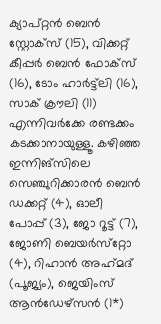ക്യാപ്റ്റന്‍ ബെന്‍ സ്റ്റോക്‌സ് (15), വിക്കറ്റ് കീപ്പര്‍ ബെന്‍ ഫോക്‌സ് (16), ടോം ഹാര്‍ട്ട്‌ലി (16), സാക് ക്രൗലി (11) എന്നിവര്‍ക്കേ രണ്ടക്കം കടക്കാനായുള്ളൂ. കഴിഞ്ഞ ഇന്നിങ്‌സിലെ സെഞ്ചുറിക്കാരന്‍ ബെന്‍ ഡക്കറ്റ് (4), ഓലീ പോപ്പ് (3), ജോ റൂട്ട് (7), ജോണി ബെയര്‍സ്‌റ്റോ (4), റിഹാന്‍ അഹ്‌മദ് (പൂജ്യം), ജെയിംസ് ആന്‍ഡേഴ്‌സന്‍ (1*)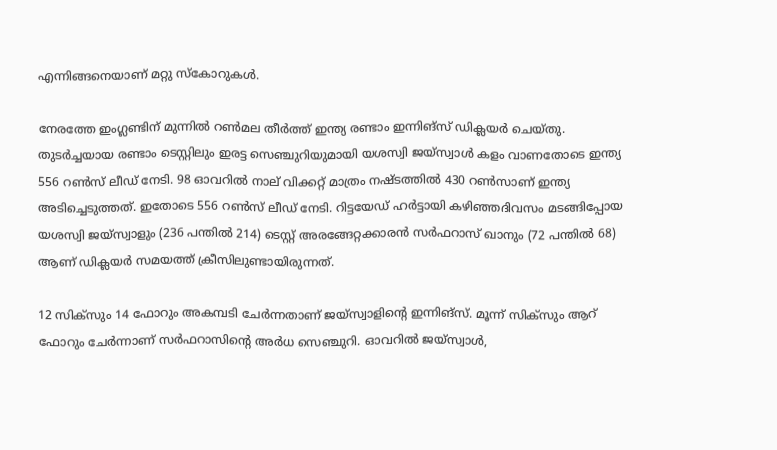എന്നിങ്ങനെയാണ് മറ്റു സ്‌കോറുകള്‍.

നേരത്തേ ഇംഗ്ലണ്ടിന് മുന്നില്‍ റണ്‍മല തീര്‍ത്ത് ഇന്ത്യ രണ്ടാം ഇന്നിങ്‌സ് ഡിക്ലയര്‍ ചെയ്തു. തുടര്‍ച്ചയായ രണ്ടാം ടെസ്റ്റിലും ഇരട്ട സെഞ്ചുറിയുമായി യശസ്വി ജയ്‌സ്വാള്‍ കളം വാണതോടെ ഇന്ത്യ 556 റണ്‍സ് ലീഡ് നേടി. 98 ഓവറില്‍ നാല് വിക്കറ്റ് മാത്രം നഷ്ടത്തില്‍ 430 റണ്‍സാണ് ഇന്ത്യ അടിച്ചെടുത്തത്. ഇതോടെ 556 റണ്‍സ് ലീഡ് നേടി. റിട്ടയേഡ് ഹര്‍ട്ടായി കഴിഞ്ഞദിവസം മടങ്ങിപ്പോയ യശസ്വി ജയ്‌സ്വാളും (236 പന്തില്‍ 214) ടെസ്റ്റ് അരങ്ങേറ്റക്കാരന്‍ സര്‍ഫറാസ് ഖാനും (72 പന്തില്‍ 68) ആണ് ഡിക്ലയര്‍ സമയത്ത് ക്രീസിലുണ്ടായിരുന്നത്.

12 സിക്‌സും 14 ഫോറും അകമ്പടി ചേര്‍ന്നതാണ് ജയ്‌സ്വാളിന്റെ ഇന്നിങ്‌സ്. മൂന്ന് സിക്‌സും ആറ്‌ ഫോറും ചേര്‍ന്നാണ് സര്‍ഫറാസിന്റെ അര്‍ധ സെഞ്ചുറി. ഓവറില്‍ ജയ്‌സ്വാള്‍,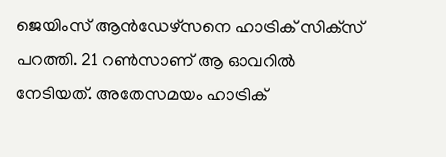ജെയിംസ് ആന്‍ഡേഴ്‌സനെ ഹാട്രിക് സിക്‌സ് പറത്തി. 21 റണ്‍സാണ് ആ ഓവറില്‍ നേടിയത്. അതേസമയം ഹാട്രിക്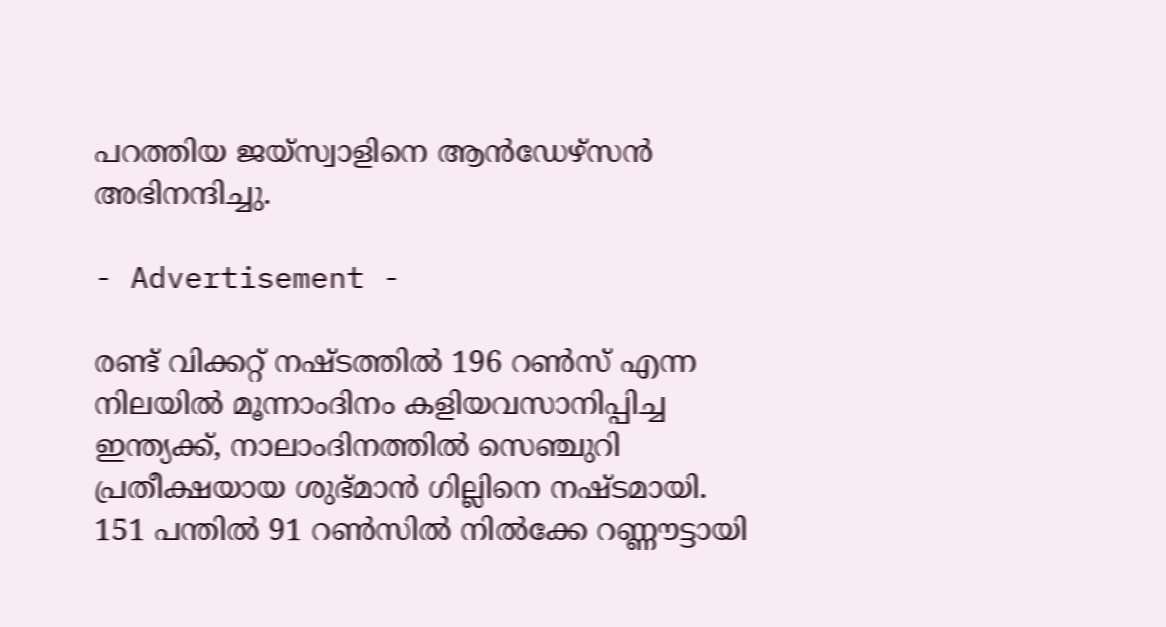പറത്തിയ ജയ്‌സ്വാളിനെ ആന്‍ഡേഴ്‌സന്‍ അഭിനന്ദിച്ചു.

- Advertisement -

രണ്ട് വിക്കറ്റ് നഷ്ടത്തില്‍ 196 റണ്‍സ് എന്ന നിലയില്‍ മൂന്നാംദിനം കളിയവസാനിപ്പിച്ച ഇന്ത്യക്ക്, നാലാംദിനത്തില്‍ സെഞ്ചുറി പ്രതീക്ഷയായ ശുഭ്മാന്‍ ഗില്ലിനെ നഷ്ടമായി. 151 പന്തില്‍ 91 റണ്‍സില്‍ നില്‍ക്കേ റണ്ണൗട്ടായി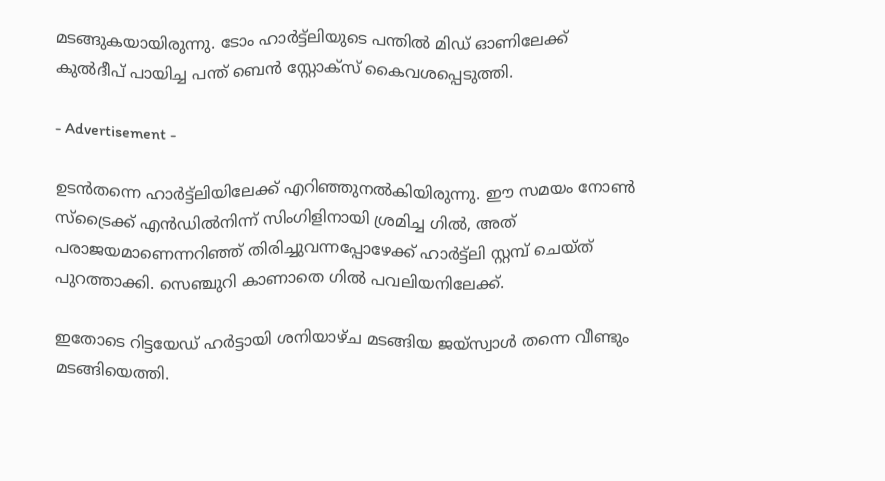മടങ്ങുകയായിരുന്നു. ടോം ഹാര്‍ട്ട്‌ലിയുടെ പന്തില്‍ മിഡ് ഓണിലേക്ക് കുല്‍ദീപ് പായിച്ച പന്ത് ബെന്‍ സ്റ്റോക്‌സ് കൈവശപ്പെടുത്തി.

- Advertisement -

ഉടന്‍തന്നെ ഹാര്‍ട്ട്‌ലിയിലേക്ക് എറിഞ്ഞുനല്‍കിയിരുന്നു. ഈ സമയം നോണ്‍ സ്‌ട്രൈക്ക് എന്‍ഡില്‍നിന്ന് സിംഗിളിനായി ശ്രമിച്ച ഗില്‍, അത് പരാജയമാണെന്നറിഞ്ഞ് തിരിച്ചുവന്നപ്പോഴേക്ക് ഹാര്‍ട്ട്‌ലി സ്റ്റമ്പ് ചെയ്ത് പുറത്താക്കി. സെഞ്ചുറി കാണാതെ ഗില്‍ പവലിയനിലേക്ക്.

ഇതോടെ റിട്ടയേഡ് ഹര്‍ട്ടായി ശനിയാഴ്ച മടങ്ങിയ ജയ്‌സ്വാള്‍ തന്നെ വീണ്ടും മടങ്ങിയെത്തി.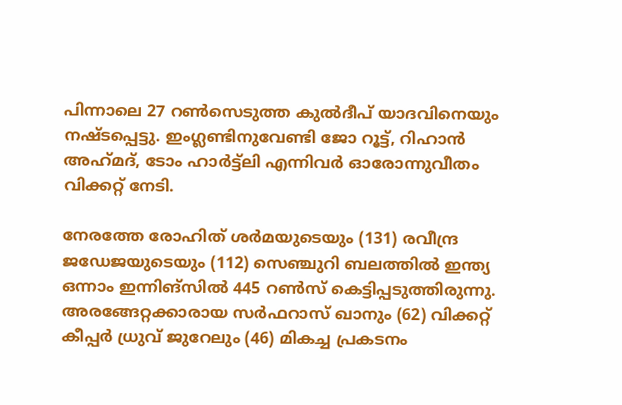പിന്നാലെ 27 റണ്‍സെടുത്ത കുല്‍ദീപ് യാദവിനെയും നഷ്ടപ്പെട്ടു. ഇംഗ്ലണ്ടിനുവേണ്ടി ജോ റൂട്ട്, റിഹാന്‍ അഹ്‌മദ്, ടോം ഹാര്‍ട്ട്‌ലി എന്നിവര്‍ ഓരോന്നുവീതം വിക്കറ്റ് നേടി.

നേരത്തേ രോഹിത് ശര്‍മയുടെയും (131) രവീന്ദ്ര ജഡേജയുടെയും (112) സെഞ്ചുറി ബലത്തില്‍ ഇന്ത്യ ഒന്നാം ഇന്നിങ്‌സില്‍ 445 റണ്‍സ് കെട്ടിപ്പടുത്തിരുന്നു. അരങ്ങേറ്റക്കാരായ സര്‍ഫറാസ് ഖാനും (62) വിക്കറ്റ് കീപ്പര്‍ ധ്രുവ് ജുറേലും (46) മികച്ച പ്രകടനം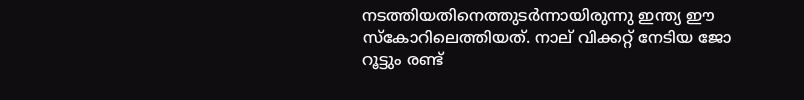നടത്തിയതിനെത്തുടര്‍ന്നായിരുന്നു ഇന്ത്യ ഈ സ്‌കോറിലെത്തിയത്. നാല് വിക്കറ്റ് നേടിയ ജോ റൂട്ടും രണ്ട്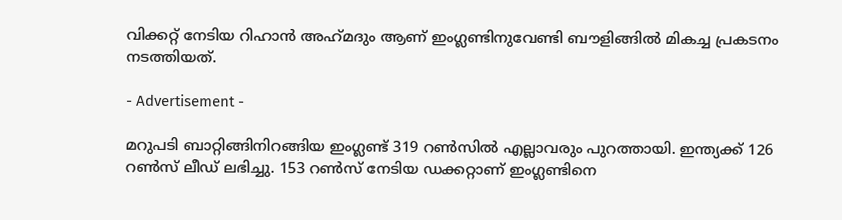വിക്കറ്റ് നേടിയ റിഹാന്‍ അഹ്‌മദും ആണ് ഇംഗ്ലണ്ടിനുവേണ്ടി ബൗളിങ്ങില്‍ മികച്ച പ്രകടനം നടത്തിയത്.

- Advertisement -

മറുപടി ബാറ്റിങ്ങിനിറങ്ങിയ ഇംഗ്ലണ്ട് 319 റണ്‍സില്‍ എല്ലാവരും പുറത്തായി. ഇന്ത്യക്ക് 126 റണ്‍സ് ലീഡ് ലഭിച്ചു. 153 റണ്‍സ് നേടിയ ഡക്കറ്റാണ് ഇംഗ്ലണ്ടിനെ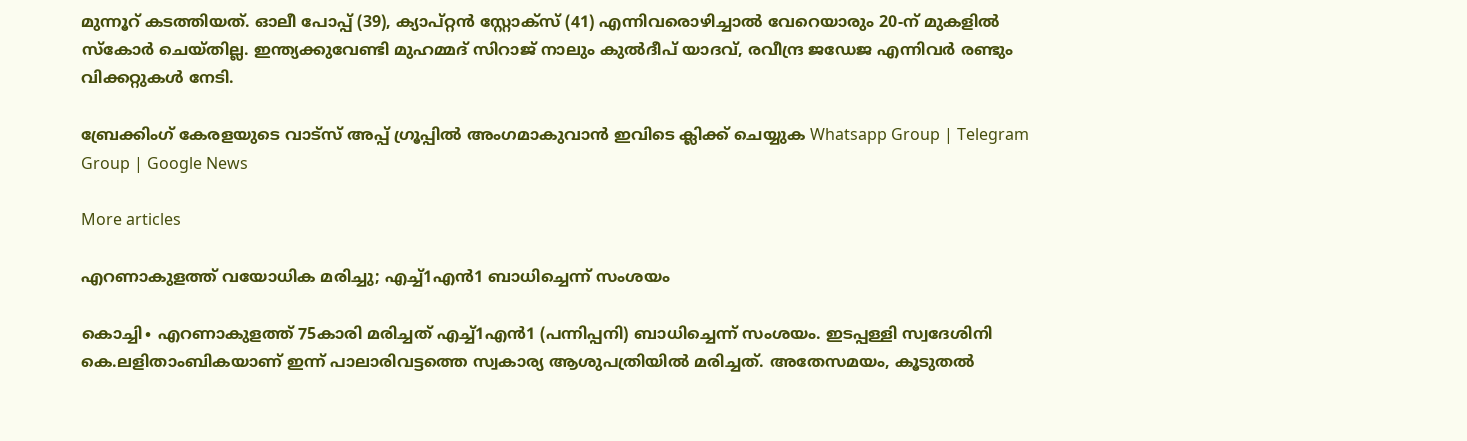മുന്നൂറ് കടത്തിയത്. ഓലീ പോപ്പ് (39), ക്യാപ്റ്റന്‍ സ്റ്റോക്‌സ് (41) എന്നിവരൊഴിച്ചാല്‍ വേറെയാരും 20-ന് മുകളില്‍ സ്‌കോര്‍ ചെയ്തില്ല. ഇന്ത്യക്കുവേണ്ടി മുഹമ്മദ് സിറാജ് നാലും കുല്‍ദീപ് യാദവ്, രവീന്ദ്ര ജഡേജ എന്നിവര്‍ രണ്ടും വിക്കറ്റുകള്‍ നേടി.

ബ്രേക്കിംഗ് കേരളയുടെ വാട്സ് അപ്പ് ഗ്രൂപ്പിൽ അംഗമാകുവാൻ ഇവിടെ ക്ലിക്ക് ചെയ്യുക Whatsapp Group | Telegram Group | Google News

More articles

എറണാകുളത്ത് വയോധിക മരിച്ചു; എച്ച്1എൻ1 ബാധിച്ചെന്ന് സംശയം

കൊച്ചി∙ എറണാകുളത്ത് 75കാരി മരിച്ചത് എച്ച്1എൻ1 (പന്നിപ്പനി) ബാധിച്ചെന്ന് സംശയം. ഇടപ്പള്ളി സ്വദേശിനി കെ.ലളിതാംബികയാണ് ഇന്ന് പാലാരിവട്ടത്തെ സ്വകാര്യ ആശുപത്രിയിൽ മരിച്ചത്. അതേസമയം, കൂടുതൽ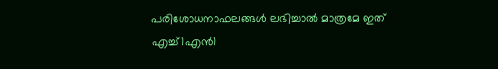പരിശോധനാഫലങ്ങൾ ലഭിച്ചാൽ മാത്രമേ ഇത് എച്ച്1എൻ1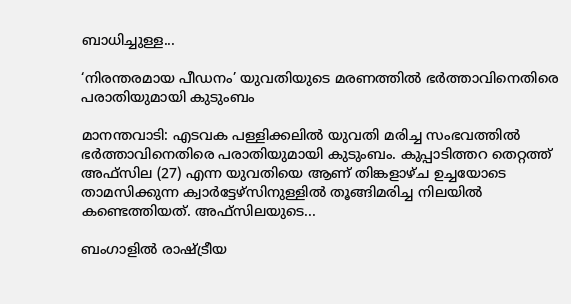ബാധിച്ചുള്ള...

‘നിരന്തരമായ പീഡനം’ യുവതിയുടെ മരണത്തിൽ ഭർത്താവിനെതിരെ പരാതിയുമായി കുടുംബം

മാനന്തവാടി: എടവക പള്ളിക്കലിൽ യുവതി മരിച്ച സംഭവത്തിൽ ഭർത്താവിനെതിരെ പരാതിയുമായി കുടുംബം. കുപ്പാടിത്തറ തെറ്റത്ത് അഫ്‌സില (27) എന്ന യുവതിയെ ആണ് തിങ്കളാഴ്ച ഉച്ചയോടെ താമസിക്കുന്ന ക്വാർട്ടേഴ്‌സിനുള്ളിൽ തൂങ്ങിമരിച്ച നിലയിൽ കണ്ടെത്തിയത്. അഫ്‌സിലയുടെ...

ബംഗാളിൽ രാഷ്ട്രീയ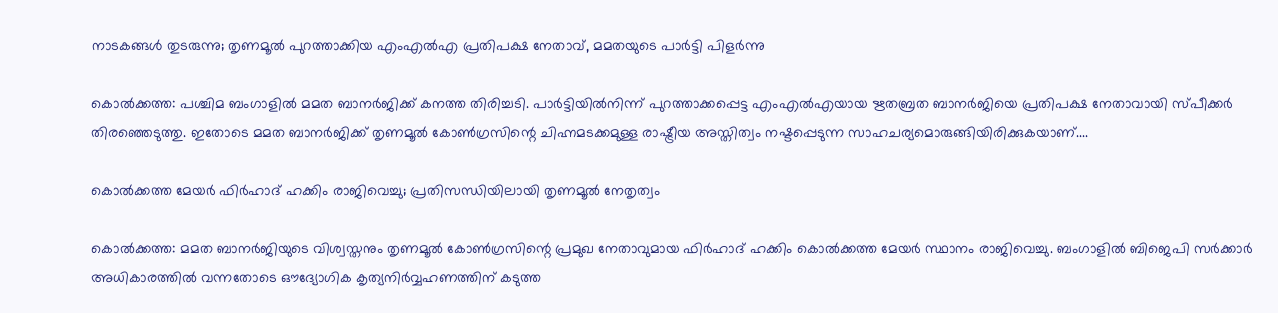നാടകങ്ങൾ തുടരുന്നു; തൃണമൂൽ പുറത്താക്കിയ എംഎൽഎ പ്രതിപക്ഷ നേതാവ്, മമതയുടെ പാർട്ടി പിളർന്നു

കൊൽക്കത്ത: പശ്ചിമ ബംഗാളിൽ മമത ബാനർജിക്ക് കനത്ത തിരിച്ചടി. പാർട്ടിയിൽനിന്ന് പുറത്താക്കപ്പെട്ട എംഎൽഎയായ ഋതബ്രത ബാനർജിയെ പ്രതിപക്ഷ നേതാവായി സ്പീക്കർ തിരഞ്ഞെടുത്തു. ഇതോടെ മമത ബാനർജിക്ക് തൃണമൂൽ കോൺഗ്രസിന്റെ ചിഹ്നമടക്കമുള്ള രാഷ്ട്രീയ അസ്തിത്വം നഷ്ടപ്പെടുന്ന സാഹചര്യമൊരുങ്ങിയിരിക്കുകയാണ്....

കൊൽക്കത്ത മേയർ ഫിർഹാദ് ഹക്കിം രാജിവെച്ചു; പ്രതിസന്ധിയിലായി തൃണമൂൽ നേതൃത്വം

കൊൽക്കത്ത: മമത ബാനർജിയുടെ വിശ്വസ്തനും തൃണമൂൽ കോൺഗ്രസിന്റെ പ്രമുഖ നേതാവുമായ ഫിർഹാദ് ഹക്കിം കൊൽക്കത്ത മേയർ സ്ഥാനം രാജിവെച്ചു. ബംഗാളിൽ ബിജെപി സർക്കാർ അധികാരത്തിൽ വന്നതോടെ ഔദ്യോഗിക കൃത്യനിർവ്വഹണത്തിന് കടുത്ത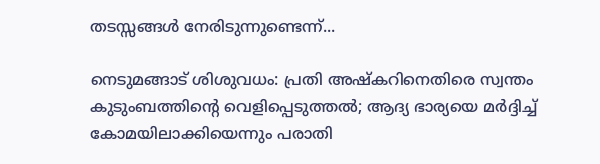തടസ്സങ്ങൾ നേരിടുന്നുണ്ടെന്ന്...

നെടുമങ്ങാട് ശിശുവധം: പ്രതി അഷ്കറിനെതിരെ സ്വന്തം കുടുംബത്തിന്റെ വെളിപ്പെടുത്തൽ; ആദ്യ ഭാര്യയെ മർദ്ദിച്ച് കോമയിലാക്കിയെന്നും പരാതി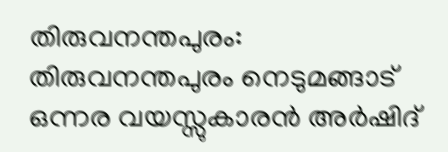തിരുവനന്തപുരം: തിരുവനന്തപുരം നെടുമങ്ങാട് ഒന്നര വയസ്സുകാരൻ അർഷിദ്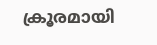ക്രൂരമായി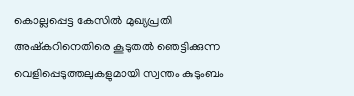കൊല്ലപ്പെട്ട കേസിൽ മുഖ്യപ്രതി അഷ്കറിനെതിരെ കൂടുതൽ ഞെട്ടിക്കുന്ന വെളിപ്പെടുത്തലുകളുമായി സ്വന്തം കുടുംബം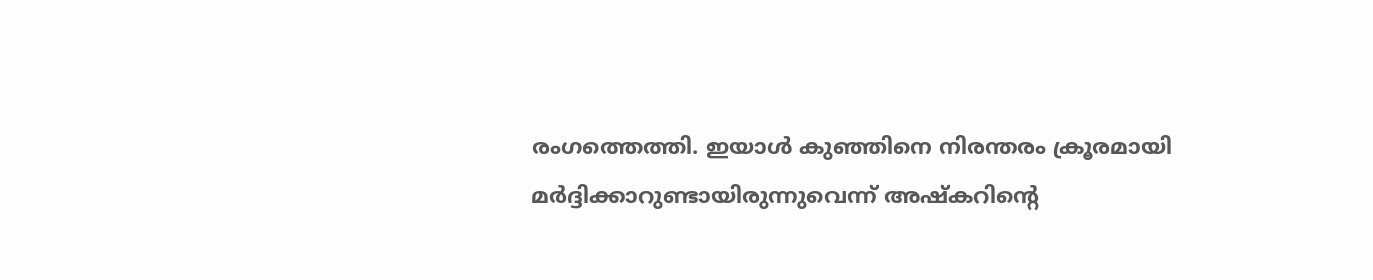രംഗത്തെത്തി. ഇയാൾ കുഞ്ഞിനെ നിരന്തരം ക്രൂരമായി മർദ്ദിക്കാറുണ്ടായിരുന്നുവെന്ന് അഷ്കറിന്റെ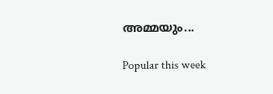അമ്മയും...

Popular this week